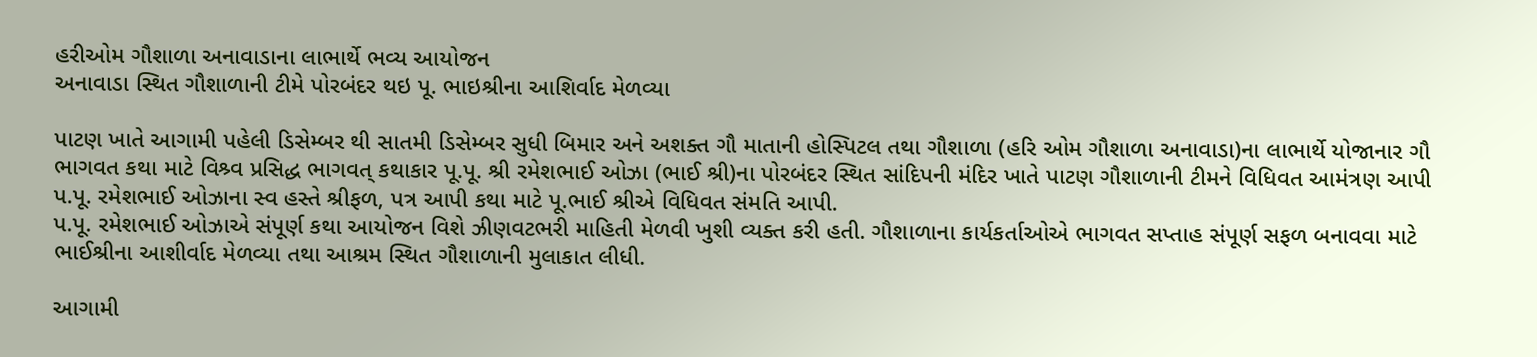હરીઓમ ગૌશાળા અનાવાડાના લાભાર્થે ભવ્ય આયોજન
અનાવાડા સ્થિત ગૌશાળાની ટીમે પોરબંદર થઇ પૂ. ભાઇશ્રીના આશિર્વાદ મેળવ્યા

પાટણ ખાતે આગામી પહેલી ડિસેમ્બર થી સાતમી ડિસેમ્બર સુધી બિમાર અને અશક્ત ગૌ માતાની હોસ્પિટલ તથા ગૌશાળા (હરિ ઓમ ગૌશાળા અનાવાડા)ના લાભાર્થે યોજાનાર ગૌ ભાગવત કથા માટે વિશ્ર્વ પ્રસિદ્ધ ભાગવત્ કથાકાર પૂ.પૂ. શ્રી રમેશભાઈ ઓઝા (ભાઈ શ્રી)ના પોરબંદર સ્થિત સાંદિપની મંદિર ખાતે પાટણ ગૌશાળાની ટીમને વિધિવત આમંત્રણ આપી પ.પૂ. રમેશભાઈ ઓઝાના સ્વ હસ્તે શ્રીફળ, પત્ર આપી કથા માટે પૂ.ભાઈ શ્રીએ વિધિવત સંમતિ આપી.
પ.પૂ. રમેશભાઈ ઓઝાએ સંપૂર્ણ કથા આયોજન વિશે ઝીણવટભરી માહિતી મેળવી ખુશી વ્યક્ત કરી હતી. ગૌશાળાના કાર્યકર્તાઓએ ભાગવત સપ્તાહ સંપૂર્ણ સફળ બનાવવા માટે ભાઈશ્રીના આશીર્વાદ મેળવ્યા તથા આશ્રમ સ્થિત ગૌશાળાની મુલાકાત લીધી.

આગામી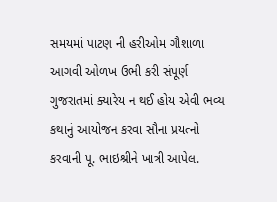સમયમાં પાટણ ની હરીઓમ ગૌશાળા આગવી ઓળખ ઉભી કરી સંપૂર્ણ ગુજરાતમાં ક્યારેય ન થઈ હોય એવી ભવ્ય કથાનું આયોજન કરવા સૌના પ્રયત્નો કરવાની પૂ. ભાઇશ્રીને ખાત્રી આપેલ.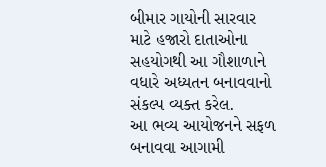બીમાર ગાયોની સારવાર માટે હજારો દાતાઓના સહયોગથી આ ગૌશાળાને વધારે અધ્યતન બનાવવાનો સંકલ્પ વ્યક્ત કરેલ.
આ ભવ્ય આયોજનને સફળ બનાવવા આગામી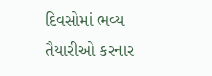દિવસોમાં ભવ્ય તૈયારીઓ કરનાર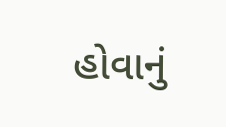હોવાનું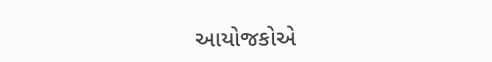આયોજકોએ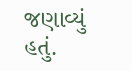જણાવ્યું હતું.